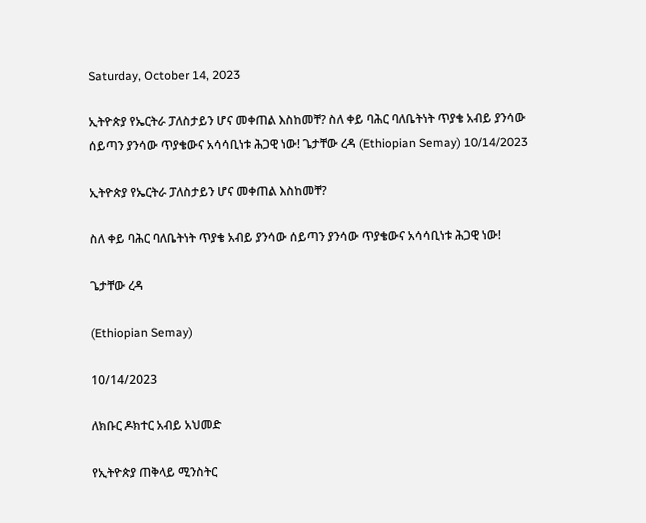Saturday, October 14, 2023

ኢትዮጵያ የኤርትራ ፓለስታይን ሆና መቀጠል እስከመቸ? ስለ ቀይ ባሕር ባለቤትነት ጥያቄ አብይ ያንሳው ሰይጣን ያንሳው ጥያቄውና አሳሳቢነቱ ሕጋዊ ነው! ጌታቸው ረዳ (Ethiopian Semay) 10/14/2023

ኢትዮጵያ የኤርትራ ፓለስታይን ሆና መቀጠል እስከመቸ?

ስለ ቀይ ባሕር ባለቤትነት ጥያቄ አብይ ያንሳው ሰይጣን ያንሳው ጥያቄውና አሳሳቢነቱ ሕጋዊ ነው!

ጌታቸው ረዳ

(Ethiopian Semay)

10/14/2023

ለክቡር ዶክተር አብይ አህመድ

የኢትዮጵያ ጠቅላይ ሚንስትር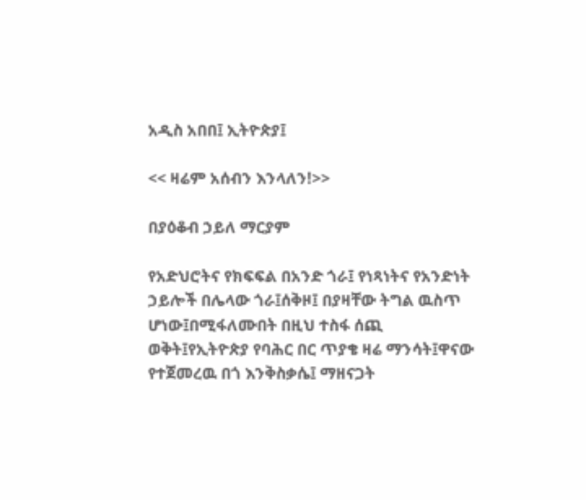አዲስ አበበ፤ ኢትዮጵያ፤

<< ዛሬም አሰብን እንላለን!>>

በያዕቆብ ኃይለ ማርያም

የአድህሮትና የክፍፍል በአንድ ጎራ፤ የነጻነትና የአንድነት ኃይሎች በሌላው ጎራ፤ሰቅዞ፤ በያዛቸው ትግል ዉስጥ ሆነው፤በሚፋለሙበት በዚህ ተስፋ ሰጪ ወቅት፤የኢትዮጵያ የባሕር በር ጥያቄ ዛሬ ማንሳት፤ዋናው የተጀመረዉ በጎ እንቅስቃሴ፤ ማዘናጋት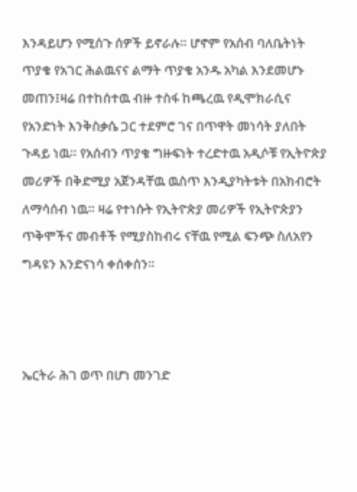እንዳይሆን የሚሰጉ ሰዎች ይኖራሉ። ሆኖም የአሰብ ባለቤትነት ጥያቄ የአገር ሕልዉናና ልማት ጥያቄ አንዱ አካል እንደመሆኑ መጠን፤ዛሬ በተከሰተዉ ብዙ ተስፋ ከጫረዉ የዲሞክራሲና የአንድነት እንቅስቃሴ ጋር ተደምሮ ገና በጥዋት መነሳት ያለበት ጉዳይ ነዉ። የአሰብን ጥያቄ ግዙፍነት ተረድተዉ አዲሶቹ የኢትዮጵያ መሪዎች በቅድሚያ አጀንዳቸዉ ዉስጥ እንዲያካትቱት በአክብሮት ለማሳሰብ ነዉ። ዛሬ የተነሱት የኢትዮጵያ መሪዎች የኢትዮጵያን ጥቅሞችና መብቶች የሚያስከብሩ ናቸዉ የሚል ፍንጭ ስለአየን ግዳዩን እንድናነሳ ቀሰቀሰን።



ኤርትራ ሕገ ወጥ በሆነ መንገድ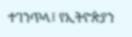ተገንጥላ፤ የኢትዮጵያን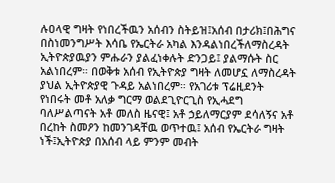ሉዐላዊ ግዛት የነበረችዉን አሰብን ስትይዝ፤አሰብ በታሪክ፤በሕግና በስነመንግሥት እሳቤ የኤርትራ አካል እንዳልነበረችለማስረዳት ኢትዮጵያዉያን ምሑራን ያልፈነቀሉት ድንጋይ፤ ያልማሱት ስር አልነበረም። በወቅቱ አሰብ የኢትዮጵያ ግዛት ለመሆኗ ለማስረዳት ያህል ኢትዮጵያዊ ጉዳይ አልነበረም። የአገሪቱ ፕሬዚደንት የነበሩት መቶ አለቃ ግርማ ወልደጊዮርጊስ የኢሓደግ ባለሥልጣናት አቶ መለስ ዜናዊ፤ አቶ ኃይለማርያም ደሳለኝና አቶ በረከት ስመዖን ከመንገዳቸዉ ወጥተዉ፤ አሰብ የኤርትራ ግዛት ነች፤ኢትዮጵያ በአሰብ ላይ ምንም መብት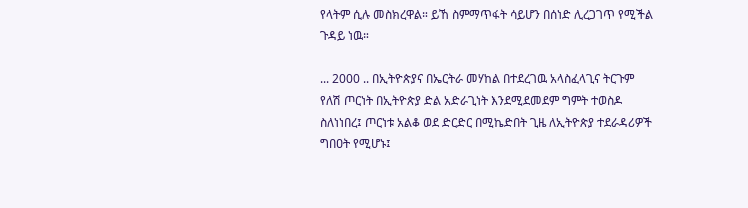የላትም ሲሉ መስክረዋል። ይኸ ስምማጥፋት ሳይሆን በሰነድ ሊረጋገጥ የሚችል ጉዳይ ነዉ።

... 2000 .. በኢትዮጵያና በኤርትራ መሃከል በተደረገዉ አላስፈላጊና ትርጉም የለሽ ጦርነት በኢትዮጵያ ድል አድራጊነት እንደሚደመደም ግምት ተወስዶ ስለነነበረ፤ ጦርነቱ አልቆ ወደ ድርድር በሚኬድበት ጊዜ ለኢትዮጵያ ተደራዳሪዎች ግበዐት የሚሆኑ፤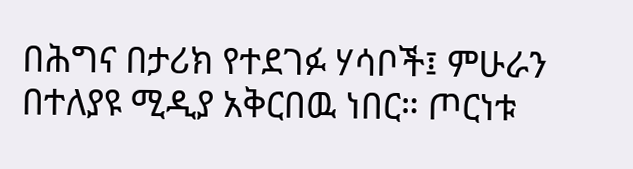በሕግና በታሪክ የተደገፉ ሃሳቦች፤ ምሁራን በተለያዩ ሚዲያ አቅርበዉ ነበር። ጦርነቱ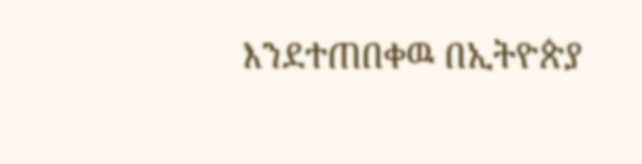እንደተጠበቀዉ በኢትዮጵያ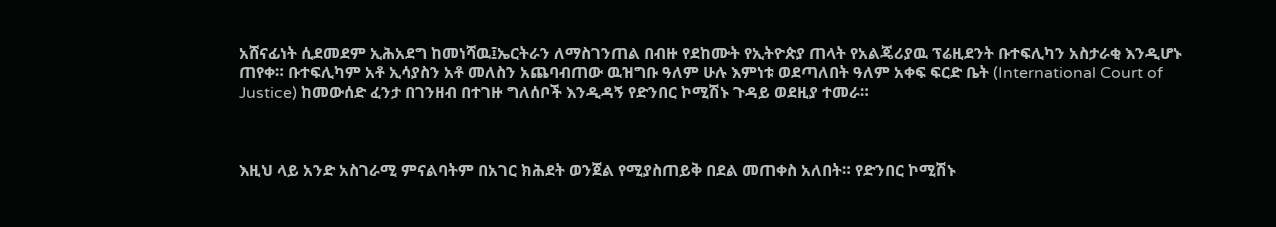አሸናፊነት ሲደመደም ኢሕአደግ ከመነሻዉ፤ኤርትራን ለማስገንጠል በብዙ የደከሙት የኢትዮጵያ ጠላት የአልጄሪያዉ ፕሬዚደንት ቡተፍሊካን አስታራቂ እንዲሆኑ ጠየቀ። ቡተፍሊካም አቶ ኢሳያስን አቶ መለስን አጨባብጠው ዉዝግቡ ዓለም ሁሉ እምነቱ ወደጣለበት ዓለም አቀፍ ፍርድ ቤት (International Court of Justice) ከመውሰድ ፈንታ በገንዘብ በተገዙ ግለሰቦች እንዲዳኝ የድንበር ኮሚሽኑ ጉዳይ ወደዚያ ተመራ።



እዚህ ላይ አንድ አስገራሚ ምናልባትም በአገር ክሕደት ወንጀል የሚያስጠይቅ በደል መጠቀስ አለበት። የድንበር ኮሚሽኑ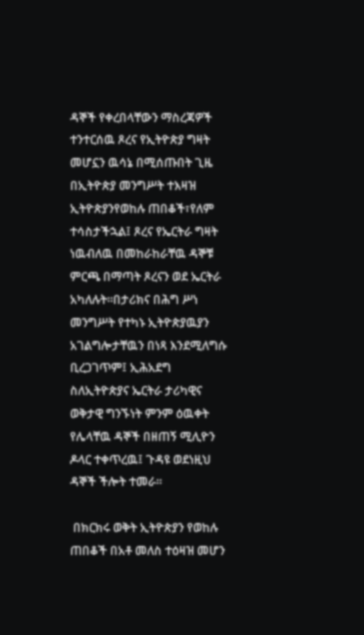ዳኞች የቀረበላቸውን ማስረጃዎች ተንተርሰዉ ጾረና የኢትዮጵያ ግዛት መሆኗን ዉሳኔ በሚሰጡበት ጊዜ በኢትዮጵያ መንግሥት ተእዛዝ ኢትዮጵያንየወከሉ ጠበቆች፣የለም ተሳስታችኋል፤ ጾረና የኤርትራ ግዛት ነዉብለዉ በመከራከራቸዉ ዳኞቹ ምርጫ በማጣት ጾረናን ወደ ኤርትራ አካለሉት።በታሪክና በሕግ ሥነ መንግሥት የተካኑ ኢትዮጵያዉያን አገልግሎታቸዉን በነጻ እንደሚለግሱ ቢረጋገጥም፤ ኢሕአደግ ስለኢትዮጵያና ኤርትራ ታሪካዊና ወቅታዊ ግንኙነት ምንም ዕዉቀት የሌላቸዉ ዳኞች በዘጠኝ ሚሊዮን ዶላር ተቀጥረዉ፤ ጉዳዩ ወደነዚህ ዳኞች ችሎት ተመራ።

 በክርክሩ ወቅት ኢትዮጵያን የወከሉ ጠበቆች በአቶ መለስ ተዕዛዝ መሆን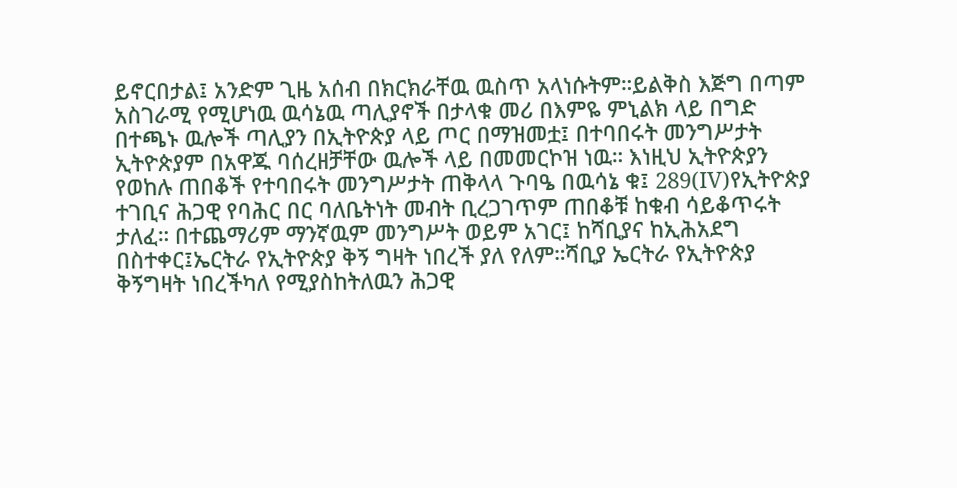ይኖርበታል፤ አንድም ጊዜ አሰብ በክርክራቸዉ ዉስጥ አላነሱትም።ይልቅስ እጅግ በጣም አስገራሚ የሚሆነዉ ዉሳኔዉ ጣሊያኖች በታላቁ መሪ በእምዬ ምኒልክ ላይ በግድ በተጫኑ ዉሎች ጣሊያን በኢትዮጵያ ላይ ጦር በማዝመቷ፤ በተባበሩት መንግሥታት ኢትዮጵያም በአዋጁ ባሰረዘቻቸው ዉሎች ላይ በመመርኮዝ ነዉ። እነዚህ ኢትዮጵያን የወከሉ ጠበቆች የተባበሩት መንግሥታት ጠቅላላ ጉባዔ በዉሳኔ ቁ፤ 289(IV)የኢትዮጵያ ተገቢና ሕጋዊ የባሕር በር ባለቤትነት መብት ቢረጋገጥም ጠበቆቹ ከቁብ ሳይቆጥሩት ታለፈ። በተጨማሪም ማንኛዉም መንግሥት ወይም አገር፤ ከሻቢያና ከኢሕአደግ በስተቀር፤ኤርትራ የኢትዮጵያ ቅኝ ግዛት ነበረች ያለ የለም።ሻቢያ ኤርትራ የኢትዮጵያ ቅኝግዛት ነበረችካለ የሚያስከትለዉን ሕጋዊ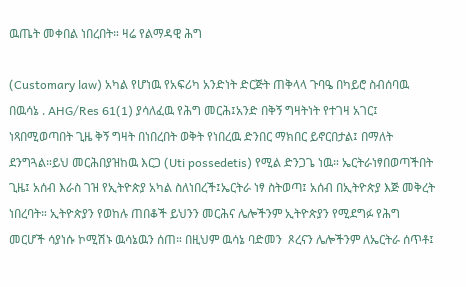ዉጤት መቀበል ነበረበት። ዛሬ የልማዳዊ ሕግ

(Customary law) አካል የሆነዉ የአፍሪካ አንድነት ድርጅት ጠቅላላ ጉባዔ በካይሮ ስብሰባዉ በዉሳኔ . AHG/Res 61(1) ያሳለፈዉ የሕግ መርሕ፤አንድ በቅኝ ግዛትነት የተገዛ አገር፤ ነጻበሚወጣበት ጊዜ ቅኝ ግዛት በነበረበት ወቅት የነበረዉ ድንበር ማክበር ይኖርበታል፤ በማለት ደንግጓል።ይህ መርሕበያዝከዉ እርጋ (Uti possedetis) የሚል ድንጋጌ ነዉ። ኤርትራነፃበወጣችበት ጊዜ፤ አሰብ እራስ ገዝ የኢትዮጵያ አካል ስለነበረች፤ኤርትራ ነፃ ስትወጣ፤ አሰብ በኢትዮጵያ እጅ መቅረት ነበረባት። ኢትዮጵያን የወከሉ ጠበቆች ይህንን መርሕና ሌሎችንም ኢትዮጵያን የሚደግፉ የሕግ መርሆች ሳያነሱ ኮሚሽኑ ዉሳኔዉን ሰጠ። በዚህም ዉሳኔ ባድመን  ጾረናን ሌሎችንም ለኤርትራ ሰጥቶ፤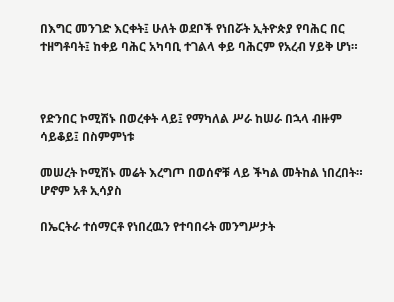በእግር መንገድ እርቀት፤ ሁለት ወደቦች የነበሯት ኢትዮጵያ የባሕር በር ተዘግቶባት፤ ከቀይ ባሕር አካባቢ ተገልላ ቀይ ባሕርም የአረብ ሃይቅ ሆነ።



የድንበር ኮሚሽኑ በወረቀት ላይ፤ የማካለል ሥራ ከሠራ በኋላ ብዙም ሳይቆይ፤ በስምምነቱ

መሠረት ኮሚሽኑ መሬት እረግጦ በወሰኖቹ ላይ ችካል መትከል ነበረበት። ሆኖም አቶ ኢሳያስ

በኤርትራ ተሰማርቶ የነበረዉን የተባበሩት መንግሥታት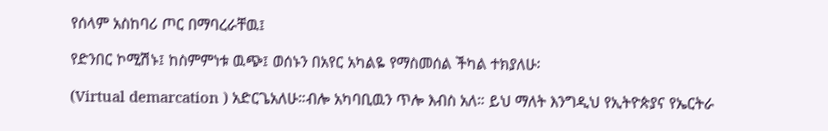የሰላም አስከባሪ ጦር በማባረራቸዉ፤

የድንበር ኮሚሽኑ፤ ከስምምነቱ ዉጭ፤ ወሰኑን በአየር አካልዬ የማስመሰል ችካል ተክያለሁ፡

(Virtual demarcation ) አድርጌአለሁ።ብሎ አካባቢዉን ጥሎ እብስ አለ። ይህ ማለት እንግዲህ የኢትዮጵያና የኤርትራ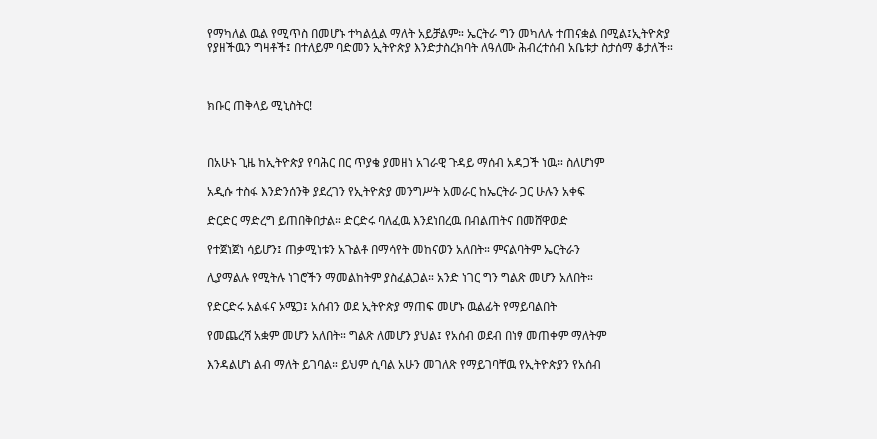የማካለል ዉል የሚጥስ በመሆኑ ተካልሏል ማለት አይቻልም። ኤርትራ ግን መካለሉ ተጠናቋል በሚል፤ኢትዮጵያ የያዘችዉን ግዛቶች፤ በተለይም ባድመን ኢትዮጵያ እንድታስረክባት ለዓለሙ ሕብረተሰብ አቤቱታ ስታሰማ ቆታለች።



ክቡር ጠቅላይ ሚኒስትር!



በአሁኑ ጊዜ ከኢትዮጵያ የባሕር በር ጥያቄ ያመዘነ አገራዊ ጉዳይ ማሰብ አዳጋች ነዉ። ስለሆነም

አዲሱ ተስፋ እንድንሰንቅ ያደረገን የኢትዮጵያ መንግሥት አመራር ከኤርትራ ጋር ሁሉን አቀፍ

ድርድር ማድረግ ይጠበቅበታል። ድርድሩ ባለፈዉ እንደነበረዉ በብልጠትና በመሸዋወድ

የተጀነጀነ ሳይሆን፤ ጠቃሚነቱን አጉልቶ በማሳየት መከናወን አለበት። ምናልባትም ኤርትራን

ሊያማልሉ የሚትሉ ነገሮችን ማመልከትም ያስፈልጋል። አንድ ነገር ግን ግልጽ መሆን አለበት።

የድርድሩ አልፋና ኦሜጋ፤ አሰብን ወደ ኢትዮጵያ ማጠፍ መሆኑ ዉልፊት የማይባልበት

የመጨረሻ አቋም መሆን አለበት። ግልጽ ለመሆን ያህል፤ የአሰብ ወደብ በነፃ መጠቀም ማለትም

እንዳልሆነ ልብ ማለት ይገባል። ይህም ሲባል አሁን መገለጽ የማይገባቸዉ የኢትዮጵያን የአሰብ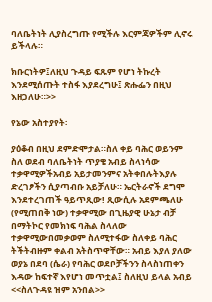ባለቤትነት ሊያስረግጡ የሚችሉ እርምጃዎችም ሊኖሩ ይችላሉ።

ክቡርነትዎ፤ለዚህ ጉዳይ ፍጹም የሆነ ትኩረት እንደሚሰጡት ተስፋ እያደረግሁ፤ ጽሑፌን በዚህ እዘጋለሁ።>>

የኔው አስተያየት፡

ያዕቆብ በዚህ ደምድሞታል።ስለ ቀይ ባሕር ወይንም ስለ ወደብ ባለቤትነት ጥያቄ አብይ ስላነሳው ተቃዋሚዎችአብይ አይታመንምና አትቀበሉትእያሉ ድረገፆችን ሲያጣብቡ አይቻለሁ። ኤርትራኖች ደግሞ እንደተረገጠች ዓይጥጺው! ጺውሲሉ አደምጫለሁ (የሚጠበቅ ነው) ተቃዋሚው በጊዜያዊ ሁኔታ ብቻ በማትኮር የመክነፍ ባሕል ስላለው ተቃዋሚውበመቃወም ስለሚተፋው ስለቀይ ባሕር ትችትብዙም ቀልብ አትስጥዋቸው። አብይ እያለ ያለው ወያኔ በደባ (ሴራ) የባሕር ወደቦቻችንን ስላስነጠቀን እዳው ከፍተኛ እየሆነ መጥቷል፤ ስለዚህ ይላል አብይ <<ስለጉዳዩ ዝም አንበል>>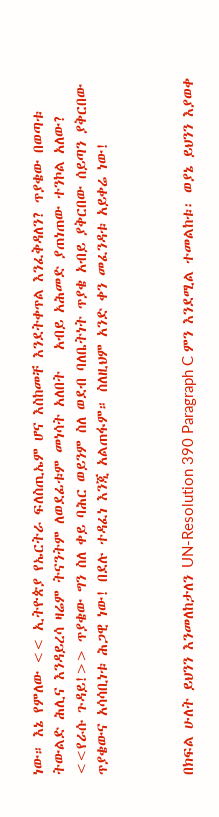ነው። እኔ የምለው << ኢትዮጵያ የኤርትራ ፍለስጢኤም ሆና እስከመቸ እንደትቀጥል እንፈቅዳለን? ጥያቄው በወጣቱ ትውልድ ሕሊና እንዳይረሳ ዛሬም ትናንትም ለወደፊቱም መነሳት አለበት   አብይ አሕመድ ያጠነጠው ተንኮል አለው? <<የራሱ ጉዳይ!>> ጥያቄው ግን ስለ ቀይ ባሕር ወይንም ስለ ወደብ ባለቤትነት ጥያቄ አብይ ያቅርበው ሰይጣን ያቅርበው ጥያቄውና አሳሳቢነቱ ሕጋዊ ነው! በደሉ ተዳፈነ እንጂ አልጠፋም። ስለዚህም አንድ ቀን መፈንዳቱ አይቀሬ ነው!



በክፍል ሁለት ይህንን እንመለከታለን UN-Resolution 390 Paragraph C ምን እንደሚል ተመልከቱ፡ ወያኔ ይህንን እያወቀ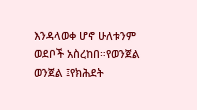እንዳላወቀ ሆኖ ሁለቱንም ወደቦች አስረከበ።የወንጀል ወንጀል ፤የክሕደት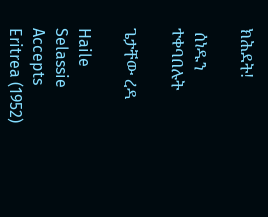ክሕደት!

 ሰነዱን ተቀባበሉት

ጌታቸው ረዳ

Haile Selassie Accepts Eritrea (1952)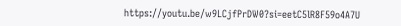https://youtu.be/w9LCjfPrDW0?si=eetC5lR8F59o4A7U